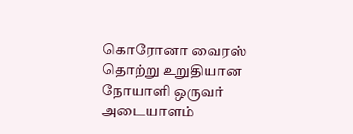கொரோனா வைரஸ் தொற்று உறுதியான நோயாளி ஒருவர் அடையாளம்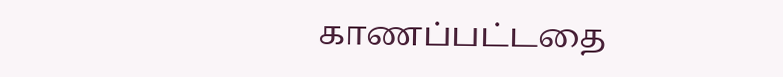காணப்பட்டதை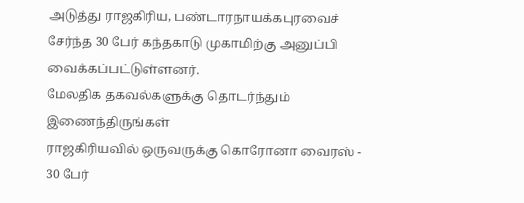அடுத்து ராஜகிரிய, பண்டாரநாயக்கபுரவைச் சேர்ந்த 30 பேர் கந்தகாடு முகாமிற்கு அனுப்பி வைக்கப்பட்டுள்ளனர்.
மேலதிக தகவல்களுக்கு தொடர்ந்தும் இணைந்திருங்கள்
ராஜகிரியவில் ஒருவருக்கு கொரோனா வைரஸ் - 30 பேர்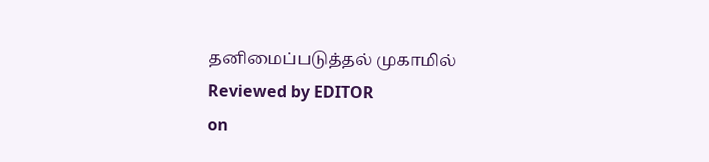தனிமைப்படுத்தல் முகாமில்
Reviewed by EDITOR
on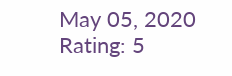May 05, 2020
Rating: 5